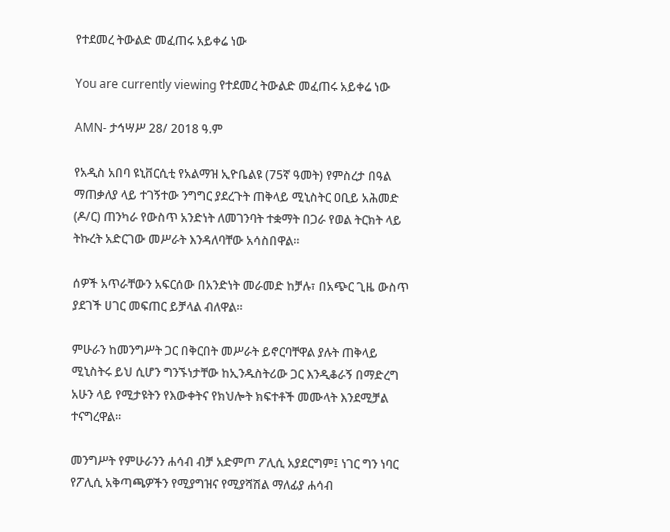የተደመረ ትውልድ መፈጠሩ አይቀሬ ነው

You are currently viewing የተደመረ ትውልድ መፈጠሩ አይቀሬ ነው

AMN- ታኅሣሥ 28/ 2018 ዓ.ም

የአዲስ አበባ ዩኒቨርሲቲ የአልማዝ ኢዮቤልዩ (75ኛ ዓመት) የምስረታ በዓል ማጠቃለያ ላይ ተገኝተው ንግግር ያደረጉት ጠቅላይ ሚኒስትር ዐቢይ አሕመድ (ዶ/ር) ጠንካራ የውስጥ አንድነት ለመገንባት ተቋማት በጋራ የወል ትርክት ላይ ትኩረት አድርገው መሥራት እንዳለባቸው አሳስበዋል።

ሰዎች አጥራቸውን አፍርሰው በአንድነት መራመድ ከቻሉ፣ በአጭር ጊዜ ውስጥ ያደገች ሀገር መፍጠር ይቻላል ብለዋል።

ምሁራን ከመንግሥት ጋር በቅርበት መሥራት ይኖርባቸዋል ያሉት ጠቅላይ ሚኒስትሩ ይህ ሲሆን ግንኙነታቸው ከኢንዱስትሪው ጋር እንዲቆራኝ በማድረግ አሁን ላይ የሚታዩትን የእውቀትና የክህሎት ክፍተቶች መሙላት እንደሚቻል ተናግረዋል።

መንግሥት የምሁራንን ሐሳብ ብቻ አድምጦ ፖሊሲ አያደርግም፤ ነገር ግን ነባር የፖሊሲ አቅጣጫዎችን የሚያግዝና የሚያሻሽል ማለፊያ ሐሳብ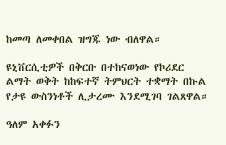ከመጣ ለመቀበል ዝግጁ ነው ብለዋል።

ዩኒቨርሲቲዎች በቅርቡ በተከናወነው የኮሪደር ልማት ወቅት ከከፍተኛ ትምህርት ተቋማት በኩል የታዩ ውስንነቶች ሊታረሙ እንደሚገባ ገልጸዋል።

ዓለም አቀፉን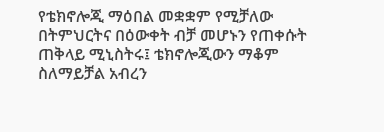የቴክኖሎጂ ማዕበል መቋቋም የሚቻለው በትምህርትና በዕውቀት ብቻ መሆኑን የጠቀሱት ጠቅላይ ሚኒስትሩ፤ ቴክኖሎጂውን ማቆም ስለማይቻል አብረን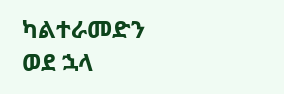ካልተራመድን ወደ ኋላ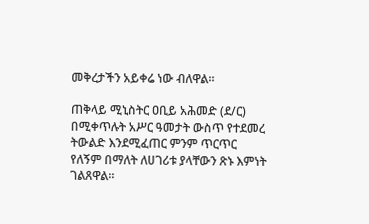መቅረታችን አይቀሬ ነው ብለዋል።

ጠቅላይ ሚኒስትር ዐቢይ አሕመድ (ደ/ር) በሚቀጥሉት አሥር ዓመታት ውስጥ የተደመረ ትውልድ እንደሚፈጠር ምንም ጥርጥር የለኝም በማለት ለሀገሪቱ ያላቸውን ጽኑ እምነት ገልጸዋል።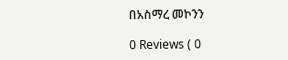በአስማረ መኮንን

0 Reviews ( 0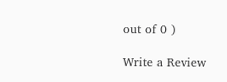out of 0 )

Write a Review